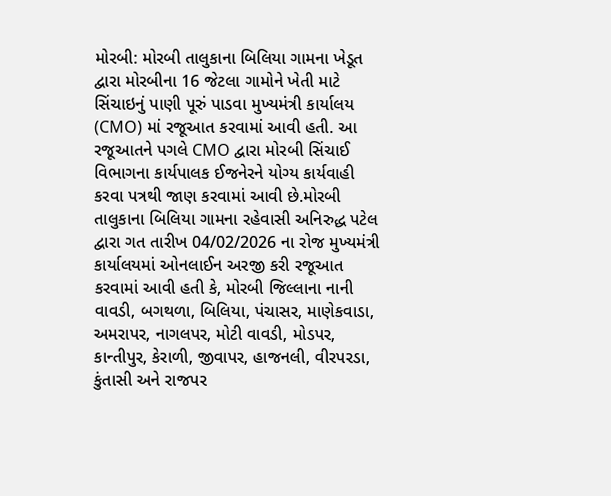મોરબી: મોરબી તાલુકાના બિલિયા ગામના ખેડૂત દ્વારા મોરબીના 16 જેટલા ગામોને ખેતી માટે સિંચાઇનું પાણી પૂરું પાડવા મુખ્યમંત્રી કાર્યાલય (CMO) માં રજૂઆત કરવામાં આવી હતી. આ રજૂઆતને પગલે CMO દ્વારા મોરબી સિંચાઈ વિભાગના કાર્યપાલક ઈજનેરને યોગ્ય કાર્યવાહી કરવા પત્રથી જાણ કરવામાં આવી છે.મોરબી તાલુકાના બિલિયા ગામના રહેવાસી અનિરુદ્ધ પટેલ દ્વારા ગત તારીખ 04/02/2026 ના રોજ મુખ્યમંત્રી કાર્યાલયમાં ઓનલાઈન અરજી કરી રજૂઆત કરવામાં આવી હતી કે, મોરબી જિલ્લાના નાની વાવડી, બગથળા, બિલિયા, પંચાસર, માણેકવાડા, અમરાપર, નાગલપર, મોટી વાવડી, મોડપર, કાન્તીપુર, કેરાળી, જીવાપર, હાજનલી, વીરપરડા, કુંતાસી અને રાજપર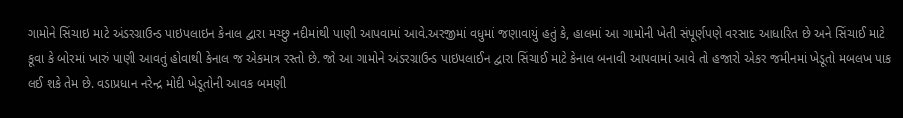ગામોને સિંચાઇ માટે અંડરગ્રાઉન્ડ પાઇપલાઇન કેનાલ દ્વારા મચ્છુ નદીમાંથી પાણી આપવામાં આવે.અરજીમાં વધુમાં જણાવાયું હતું કે, હાલમાં આ ગામોની ખેતી સંપૂર્ણપણે વરસાદ આધારિત છે અને સિંચાઈ માટે કૂવા કે બોરમાં ખારું પાણી આવતું હોવાથી કેનાલ જ એકમાત્ર રસ્તો છે. જો આ ગામોને અંડરગ્રાઉન્ડ પાઇપલાઈન દ્વારા સિંચાઈ માટે કેનાલ બનાવી આપવામાં આવે તો હજારો એકર જમીનમાં ખેડૂતો મબલખ પાક લઈ શકે તેમ છે. વડાપ્રધાન નરેન્દ્ર મોદી ખેડૂતોની આવક બમણી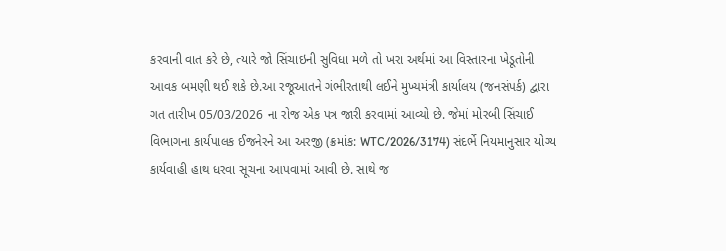કરવાની વાત કરે છે, ત્યારે જો સિંચાઇની સુવિધા મળે તો ખરા અર્થમાં આ વિસ્તારના ખેડૂતોની આવક બમણી થઈ શકે છે.આ રજૂઆતને ગંભીરતાથી લઈને મુખ્યમંત્રી કાર્યાલય (જનસંપર્ક) દ્વારા ગત તારીખ 05/03/2026 ના રોજ એક પત્ર જારી કરવામાં આવ્યો છે. જેમાં મોરબી સિંચાઈ વિભાગના કાર્યપાલક ઈજનેરને આ અરજી (ક્રમાંક: WTC/2026/3174) સંદર્ભે નિયમાનુસાર યોગ્ય કાર્યવાહી હાથ ધરવા સૂચના આપવામાં આવી છે. સાથે જ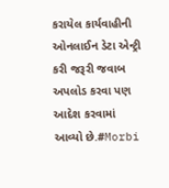કરાયેલ કાર્યવાહીની ઓનલાઈન ડેટા એન્ટ્રી કરી જરૂરી જવાબ અપલોડ કરવા પણ આદેશ કરવામાં આવ્યો છે.#Morbi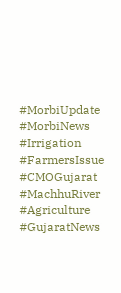#MorbiUpdate #MorbiNews #Irrigation #FarmersIssue #CMOGujarat #MachhuRiver #Agriculture #GujaratNews